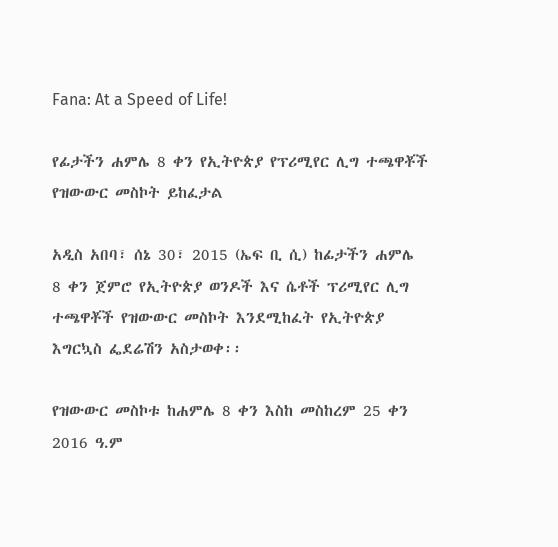Fana: At a Speed of Life!

የፊታችን ሐምሌ 8 ቀን የኢትዮጵያ የፕሪሚየር ሊግ ተጫዋቾች የዝውውር መስኮት ይከፈታል

አዲስ አበባ፣ ሰኔ 30፣ 2015 (ኤፍ ቢ ሲ) ከፊታችን ሐምሌ 8 ቀን ጀምሮ የኢትዮጵያ ወንዶች እና ሴቶች ፕሪሚየር ሊግ ተጫዋቾች የዝውውር መስኮት እንደሚከፈት የኢትዮጵያ እግርኳስ ፌደሬሽን አስታወቀ፡፡

የዝውውር መስኮቱ ከሐምሌ 8 ቀን እስከ መስከረም 25 ቀን 2016 ዓ.ም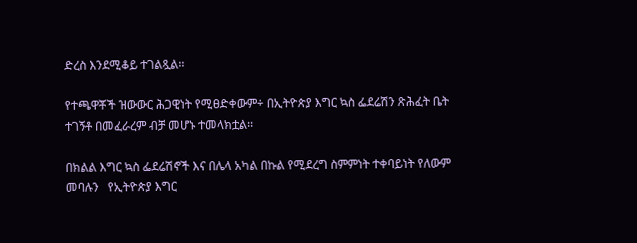ድረስ እንደሚቆይ ተገልጿል፡፡

የተጫዋቾች ዝውውር ሕጋዊነት የሚፀድቀውም÷ በኢትዮጵያ እግር ኳስ ፌደሬሽን ጽሕፈት ቤት ተገኝቶ በመፈራረም ብቻ መሆኑ ተመላክቷል፡፡

በክልል እግር ኳስ ፌደሬሽኖች እና በሌላ አካል በኩል የሚደረግ ስምምነት ተቀባይነት የለውም መባሉን   የኢትዮጵያ እግር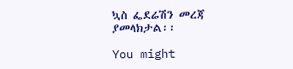ኳስ ፌደሬሽን መረጃ ያመላክታል፡፡

You might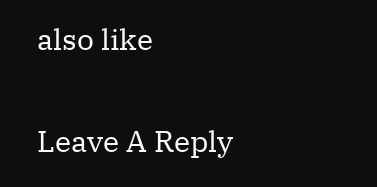also like

Leave A Reply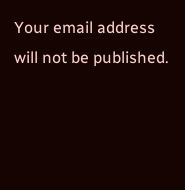Your email address will not be published.